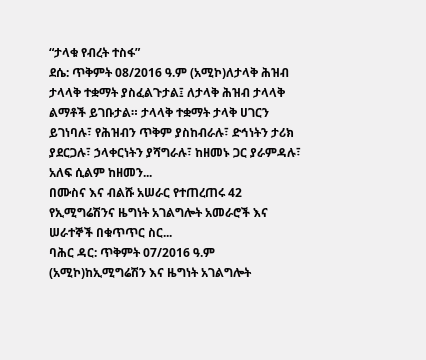“ታላቁ የብረት ተስፋ”
ደሴ: ጥቅምት 08/2016 ዓ.ም (አሚኮ)ለታላቅ ሕዝብ ታላላቅ ተቋማት ያስፈልጉታል፤ ለታላቅ ሕዝብ ታላላቅ ልማቶች ይገቡታል። ታላላቅ ተቋማት ታላቅ ሀገርን ይገነባሉ፣ የሕዝብን ጥቅም ያስከብራሉ፣ ድኅነትን ታሪክ ያደርጋሉ፣ ኃላቀርነትን ያሻግራሉ፣ ከዘመኑ ጋር ያራምዳሉ፣ አለፍ ሲልም ከዘመን...
በሙስና እና ብልሹ አሠራር የተጠረጠሩ 42 የኢሚግሬሽንና ዜግነት አገልግሎት አመራሮች እና ሠራተኞች በቁጥጥር ስር...
ባሕር ዳር: ጥቅምት 07/2016 ዓ.ም (አሚኮ)ከኢሚግሬሽን እና ዜግነት አገልግሎት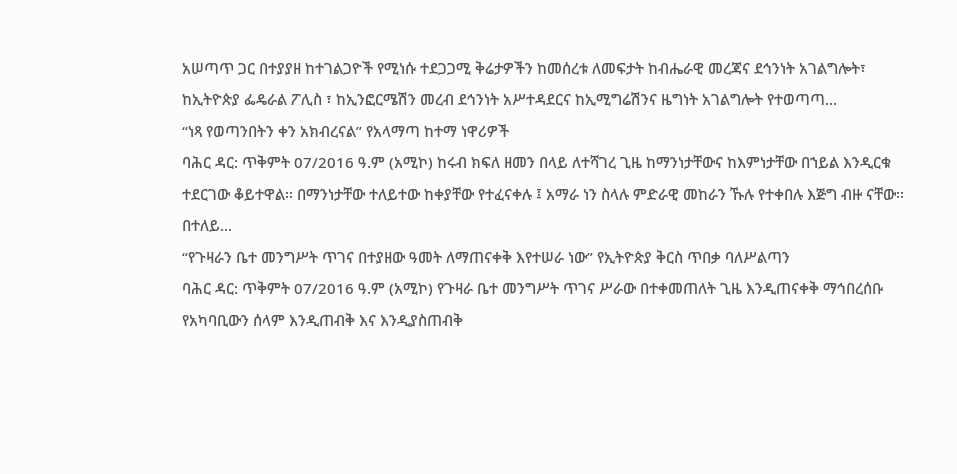አሠጣጥ ጋር በተያያዘ ከተገልጋዮች የሚነሱ ተደጋጋሚ ቅሬታዎችን ከመሰረቱ ለመፍታት ከብሔራዊ መረጃና ደኅንነት አገልግሎት፣ ከኢትዮጵያ ፌዴራል ፖሊስ ፣ ከኢንፎርሜሽን መረብ ደኅንነት አሥተዳደርና ከኢሚግሬሽንና ዜግነት አገልግሎት የተወጣጣ...
“ነጻ የወጣንበትን ቀን አክብረናል” የአላማጣ ከተማ ነዋሪዎች
ባሕር ዳር: ጥቅምት 07/2016 ዓ.ም (አሚኮ) ከሩብ ክፍለ ዘመን በላይ ለተሻገረ ጊዜ ከማንነታቸውና ከእምነታቸው በኀይል እንዲርቁ ተደርገው ቆይተዋል፡፡ በማንነታቸው ተለይተው ከቀያቸው የተፈናቀሉ ፤ አማራ ነን ስላሉ ምድራዊ መከራን ኹሉ የተቀበሉ እጅግ ብዙ ናቸው፡፡
በተለይ...
“የጉዛራን ቤተ መንግሥት ጥገና በተያዘው ዓመት ለማጠናቀቅ እየተሠራ ነው” የኢትዮጵያ ቅርስ ጥበቃ ባለሥልጣን
ባሕር ዳር: ጥቅምት 07/2016 ዓ.ም (አሚኮ) የጉዛራ ቤተ መንግሥት ጥገና ሥራው በተቀመጠለት ጊዜ እንዲጠናቀቅ ማኅበረሰቡ የአካባቢውን ሰላም እንዲጠብቅ እና እንዲያስጠብቅ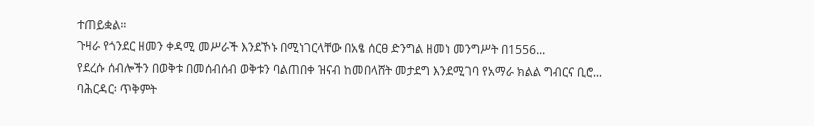ተጠይቋል።
ጉዛራ የጎንደር ዘመን ቀዳሚ መሥራች እንደኾኑ በሚነገርላቸው በአፄ ሰርፀ ድንግል ዘመነ መንግሥት በ1556...
የደረሱ ሰብሎችን በወቅቱ በመሰብሰብ ወቅቱን ባልጠበቀ ዝናብ ከመበላሸት መታደግ እንደሚገባ የአማራ ክልል ግብርና ቢሮ...
ባሕርዳር፡ ጥቅምት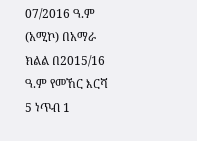07/2016 ዓ.ም (አሚኮ) በአማራ ክልል በ2015/16 ዓ.ም የመኸር እርሻ 5 ነጥብ 1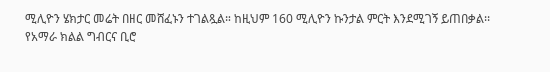ሚሊዮን ሄክታር መሬት በዘር መሸፈኑን ተገልጿል። ከዚህም 160 ሚሊዮን ኩንታል ምርት እንደሚገኝ ይጠበቃል፡፡
የአማራ ክልል ግብርና ቢሮ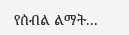የሰብል ልማት...